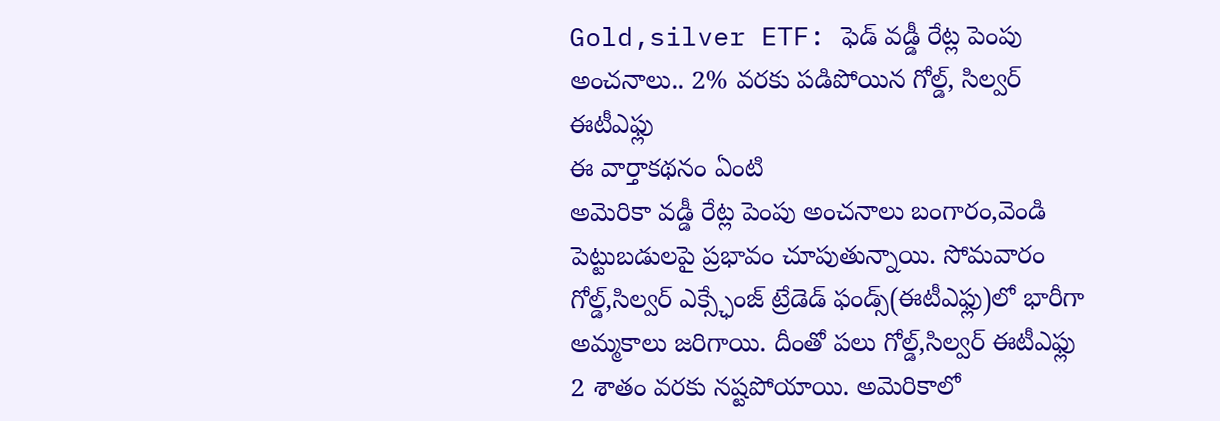Gold,silver ETF: ఫెడ్ వడ్డీ రేట్ల పెంపు అంచనాలు.. 2% వరకు పడిపోయిన గోల్డ్, సిల్వర్ ఈటీఎఫ్లు
ఈ వార్తాకథనం ఏంటి
అమెరికా వడ్డీ రేట్ల పెంపు అంచనాలు బంగారం,వెండి పెట్టుబడులపై ప్రభావం చూపుతున్నాయి. సోమవారం గోల్డ్,సిల్వర్ ఎక్స్ఛేంజ్ ట్రేడెడ్ ఫండ్స్(ఈటీఎఫ్లు)లో భారీగా అమ్మకాలు జరిగాయి. దీంతో పలు గోల్డ్,సిల్వర్ ఈటీఎఫ్లు 2 శాతం వరకు నష్టపోయాయి. అమెరికాలో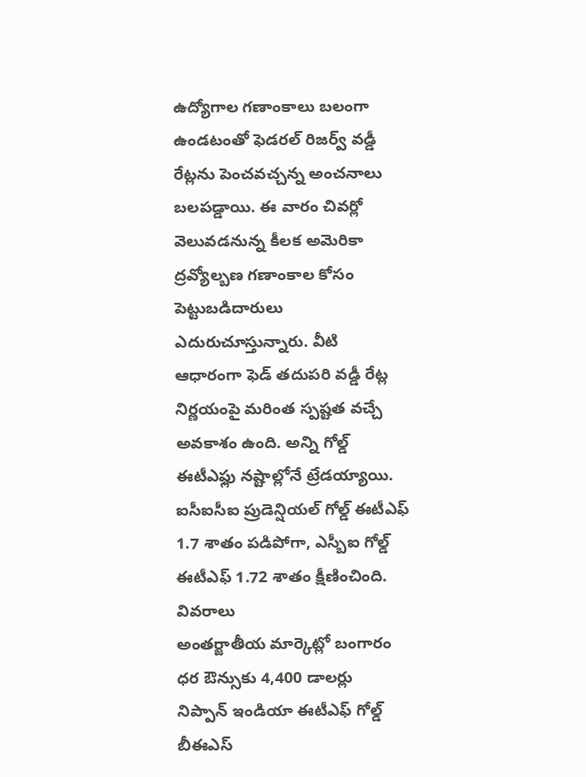ఉద్యోగాల గణాంకాలు బలంగా ఉండటంతో ఫెడరల్ రిజర్వ్ వడ్డీ రేట్లను పెంచవచ్చన్న అంచనాలు బలపడ్డాయి. ఈ వారం చివర్లో వెలువడనున్న కీలక అమెరికా ద్రవ్యోల్బణ గణాంకాల కోసం పెట్టుబడిదారులు ఎదురుచూస్తున్నారు. వీటి ఆధారంగా ఫెడ్ తదుపరి వడ్డీ రేట్ల నిర్ణయంపై మరింత స్పష్టత వచ్చే అవకాశం ఉంది. అన్ని గోల్డ్ ఈటీఎఫ్లు నష్టాల్లోనే ట్రేడయ్యాయి. ఐసీఐసీఐ ప్రుడెన్షియల్ గోల్డ్ ఈటీఎఫ్ 1.7 శాతం పడిపోగా, ఎస్బీఐ గోల్డ్ ఈటీఎఫ్ 1.72 శాతం క్షీణించింది.
వివరాలు
అంతర్జాతీయ మార్కెట్లో బంగారం ధర ఔన్సుకు 4,400 డాలర్లు
నిప్పాన్ ఇండియా ఈటీఎఫ్ గోల్డ్ బీఈఎస్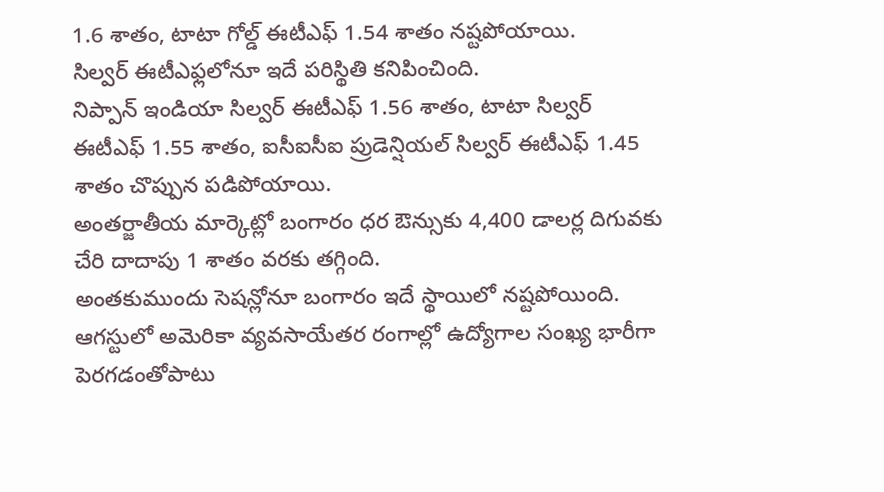1.6 శాతం, టాటా గోల్డ్ ఈటీఎఫ్ 1.54 శాతం నష్టపోయాయి.
సిల్వర్ ఈటీఎఫ్లలోనూ ఇదే పరిస్థితి కనిపించింది.
నిప్పాన్ ఇండియా సిల్వర్ ఈటీఎఫ్ 1.56 శాతం, టాటా సిల్వర్ ఈటీఎఫ్ 1.55 శాతం, ఐసీఐసీఐ ప్రుడెన్షియల్ సిల్వర్ ఈటీఎఫ్ 1.45 శాతం చొప్పున పడిపోయాయి.
అంతర్జాతీయ మార్కెట్లో బంగారం ధర ఔన్సుకు 4,400 డాలర్ల దిగువకు చేరి దాదాపు 1 శాతం వరకు తగ్గింది.
అంతకుముందు సెషన్లోనూ బంగారం ఇదే స్థాయిలో నష్టపోయింది.
ఆగస్టులో అమెరికా వ్యవసాయేతర రంగాల్లో ఉద్యోగాల సంఖ్య భారీగా పెరగడంతోపాటు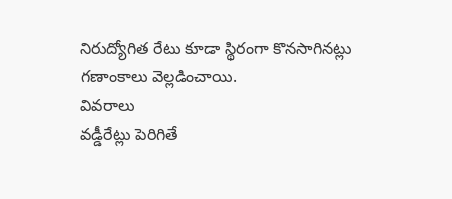నిరుద్యోగిత రేటు కూడా స్థిరంగా కొనసాగినట్లు గణాంకాలు వెల్లడించాయి.
వివరాలు
వడ్డీరేట్లు పెరిగితే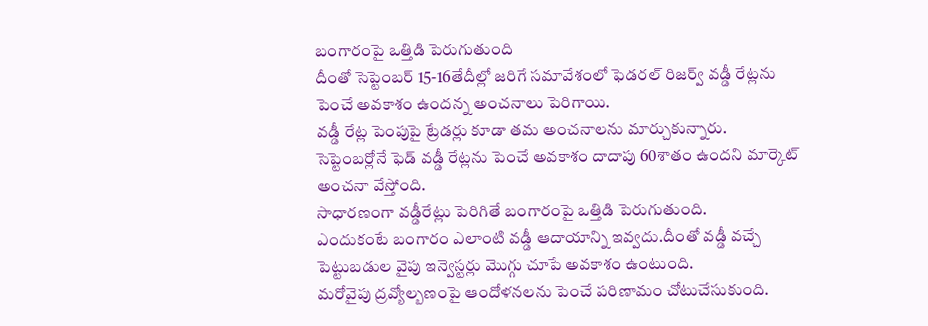బంగారంపై ఒత్తిడి పెరుగుతుంది
దీంతో సెప్టెంబర్ 15-16తేదీల్లో జరిగే సమావేశంలో ఫెడరల్ రిజర్వ్ వడ్డీ రేట్లను పెంచే అవకాశం ఉందన్న అంచనాలు పెరిగాయి.
వడ్డీ రేట్ల పెంపుపై ట్రేడర్లు కూడా తమ అంచనాలను మార్చుకున్నారు.
సెప్టెంబర్లోనే ఫెడ్ వడ్డీ రేట్లను పెంచే అవకాశం దాదాపు 60శాతం ఉందని మార్కెట్ అంచనా వేస్తోంది.
సాధారణంగా వడ్డీరేట్లు పెరిగితే బంగారంపై ఒత్తిడి పెరుగుతుంది.
ఎందుకంటే బంగారం ఎలాంటి వడ్డీ ఆదాయాన్ని ఇవ్వదు.దీంతో వడ్డీ వచ్చే పెట్టుబడుల వైపు ఇన్వెస్టర్లు మొగ్గు చూపే అవకాశం ఉంటుంది.
మరోవైపు ద్రవ్యోల్బణంపై ఆందోళనలను పెంచే పరిణామం చోటుచేసుకుంది.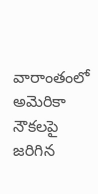వారాంతంలో అమెరికా నౌకలపై జరిగిన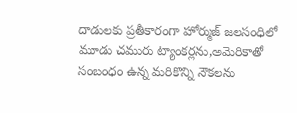దాడులకు ప్రతీకారంగా హోర్ముజ్ జలసంధిలో మూడు చమురు ట్యాంకర్లను,అమెరికాతో సంబంధం ఉన్న మరికొన్ని నౌకలను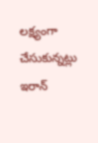లక్ష్యంగా చేసుకున్నట్లు ఇరాన్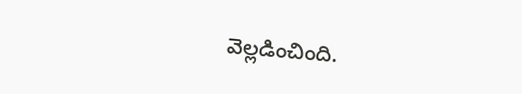వెల్లడించింది.